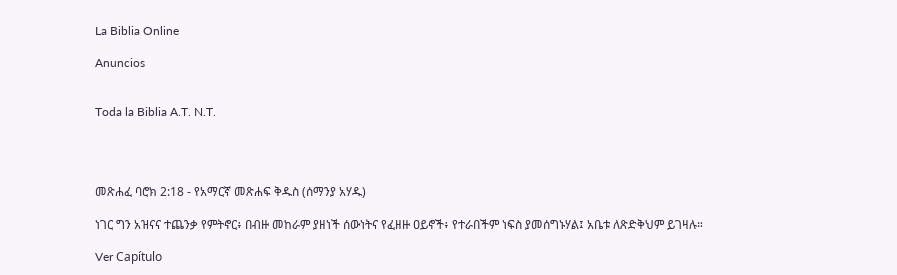La Biblia Online

Anuncios


Toda la Biblia A.T. N.T.




መጽሐፈ ባሮክ 2:18 - የአማርኛ መጽሐፍ ቅዱስ (ሰማንያ አሃዱ)

ነገር ግን አዝናና ተጨንቃ የምትኖር፥ በብዙ መከራም ያዘነች ሰውነትና የፈዘዙ ዐይኖች፥ የተራበችም ነፍስ ያመሰግኑሃል፤ አቤቱ ለጽድቅህም ይገዛሉ።

Ver Capítulo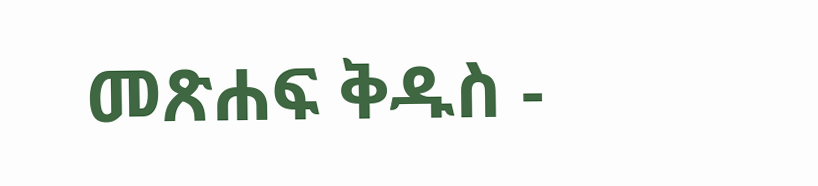መጽሐፍ ቅዱስ -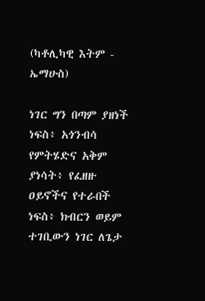(ካቶሊካዊ እትም - ኤማሁስ)

ነገር ግን በጣም ያዘነች ነፍስ፥ አጎንብሳ የምትሄድና አቅም ያነሳት፥ የፈዘዙ ዐይኖችና የተራበች ነፍስ፥ ክብርን ወይም ተገቢውን ነገር ለጌታ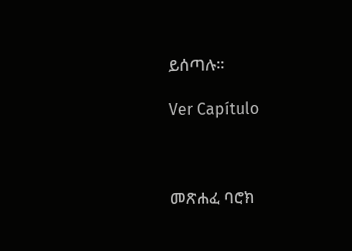ይሰጣሉ።

Ver Capítulo



መጽሐፈ ባሮክ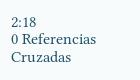2:18
0 Referencias Cruzadas